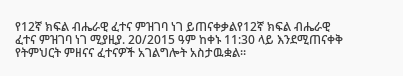የ12ኛ ክፍል ብሔራዊ ፈተና ምዝገባ ነገ ይጠናቀቃልየ12ኛ ክፍል ብሔራዊ ፈተና ምዝገባ ነገ ሚያዚያ. 20/2015 ዓም ከቀኑ 11:30 ላይ እንደሚጠናቀቅ የትምህርት ምዘናና ፈተናዎች አገልግሎት አስታዉቋል።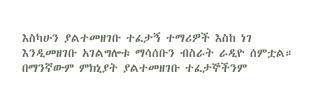እስካሁን ያልተመዘገቡ ተፈታኝ ተማሪዎች እስከ ነገ እንዲመዘገቡ አገልግሎቱ ማሳሰቡን ብስራት ራዲዮ ሰምቷል። በማንኛውም ምክኒያት ያልተመዘገቡ ተፈታኞችንም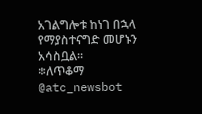አገልግሎቱ ከነገ በኋላ የማያስተናግድ መሆኑን አሳስቧል።
፨ለጥቆማ
@atc_newsbot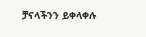ቻናላችንን ይቀላቀሉ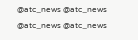@atc_news @atc_news
@atc_news @atc_news